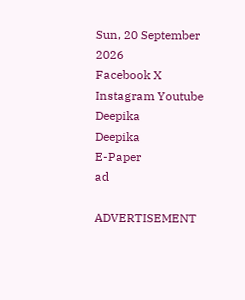Sun, 20 September 2026
Facebook X Instagram Youtube
Deepika
Deepika
E-Paper
ad

ADVERTISEMENT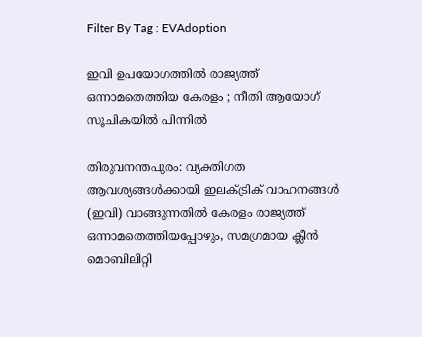Filter By Tag : EVAdoption

ഇവി ഉപയോഗത്തിൽ രാജ്യത്ത് ഒന്നാമതെത്തിയ കേരളം ; നീതി ആയോഗ് സൂചികയിൽ പിന്നിൽ

തിരുവനന്തപുരം: വ്യക്തിഗത ആവശ്യങ്ങൾക്കായി ഇലക്‌ട്രിക് വാഹനങ്ങൾ (ഇവി) വാങ്ങുന്നതിൽ കേരളം രാജ്യത്ത് ഒന്നാമതെത്തിയപ്പോഴും, സമഗ്രമായ ക്ലീൻ മൊബിലിറ്റി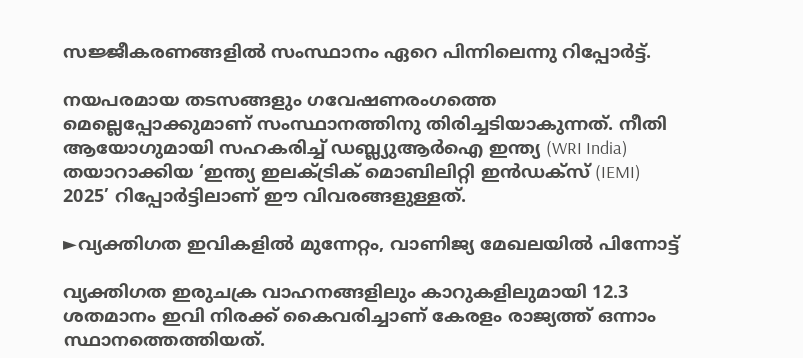സജ്ജീകരണങ്ങളിൽ സംസ്ഥാനം ഏറെ പിന്നിലെന്നു റിപ്പോർട്ട്.

നയപരമായ തടസങ്ങളും ഗവേഷണരംഗത്തെ മെല്ലെപ്പോക്കുമാണ് സംസ്ഥാനത്തിനു തിരിച്ചടിയാകുന്നത്. നീതി ആയോഗുമായി സഹകരിച്ച് ഡബ്ല്യുആർഐ ഇന്ത്യ (WRI India) തയാറാക്കിയ ‘ഇന്ത്യ ഇലക്‌ട്രിക് മൊബിലിറ്റി ഇൻഡക്സ് (IEMI) 2025’ റിപ്പോർട്ടിലാണ് ഈ വിവരങ്ങളുള്ളത്.

►വ്യക്തിഗത ഇവികളിൽ മുന്നേറ്റം, വാണിജ്യ മേഖലയിൽ പിന്നോട്ട്

വ്യക്തിഗത ഇരുചക്ര വാഹനങ്ങളിലും കാറുകളിലുമായി 12.3 ശതമാനം ഇവി നിരക്ക് കൈവരിച്ചാണ് കേരളം രാജ്യത്ത് ഒന്നാം സ്ഥാനത്തെത്തിയത്.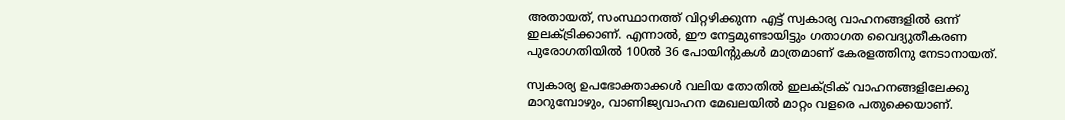അതായത്, സംസ്ഥാനത്ത് വിറ്റഴിക്കുന്ന എട്ട് സ്വകാര്യ വാഹനങ്ങളിൽ ഒന്ന് ഇലക്‌ട്രിക്കാണ്. എന്നാൽ, ഈ നേട്ടമുണ്ടായിട്ടും ഗതാഗത വൈദ്യുതീകരണ പുരോഗതിയിൽ 100ൽ 36 പോയിന്‍റുകൾ മാത്രമാണ് കേരളത്തിനു നേടാനായത്.

സ്വകാര്യ ഉപഭോക്താക്കൾ വലിയ തോതിൽ ഇലക്‌ട്രിക് വാഹനങ്ങളിലേക്കു മാറുമ്പോഴും, വാണിജ്യവാഹന മേഖലയിൽ മാറ്റം വളരെ പതുക്കെയാണ്.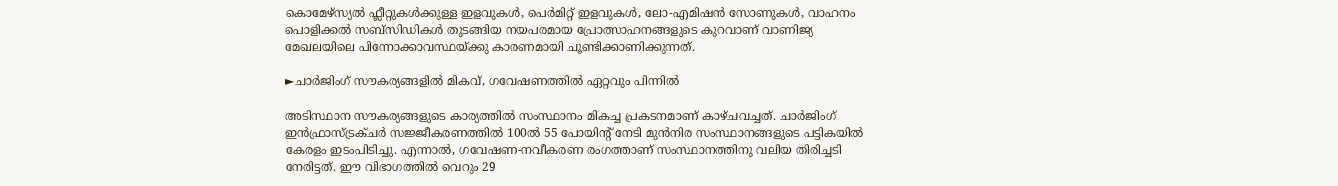കൊമേഴ്‌സ്യൽ ഫ്ലീറ്റുകൾക്കുള്ള ഇളവുകൾ, പെർമിറ്റ് ഇളവുകൾ, ലോ-എമിഷൻ സോണുകൾ, വാഹനം പൊളിക്കൽ സബ്‌സിഡികൾ തുടങ്ങിയ നയപരമായ പ്രോത്സാഹനങ്ങളുടെ കുറവാണ് വാണിജ്യ മേഖലയിലെ പിന്നോക്കാവസ്ഥയ്ക്കു കാരണമായി ചൂണ്ടിക്കാണിക്കുന്നത്.

►ചാർജിംഗ് സൗകര്യങ്ങളിൽ മികവ്, ഗവേഷണത്തിൽ ഏറ്റവും പിന്നിൽ

അടിസ്ഥാന സൗകര്യങ്ങളുടെ കാര്യത്തിൽ സംസ്ഥാനം മികച്ച പ്രകടനമാണ് കാഴ്ചവച്ചത്. ചാർജിംഗ് ഇൻഫ്രാസ്ട്രക്ചർ സജ്ജീകരണത്തിൽ 100ൽ 55 പോയിന്‍റ് നേടി മുൻനിര സംസ്ഥാനങ്ങളുടെ പട്ടികയിൽ കേരളം ഇടംപിടിച്ചു. എന്നാൽ, ഗവേഷണ-നവീകരണ രംഗത്താണ് സംസ്ഥാനത്തിനു വലിയ തിരിച്ചടി നേരിട്ടത്. ഈ വിഭാഗത്തിൽ വെറും 29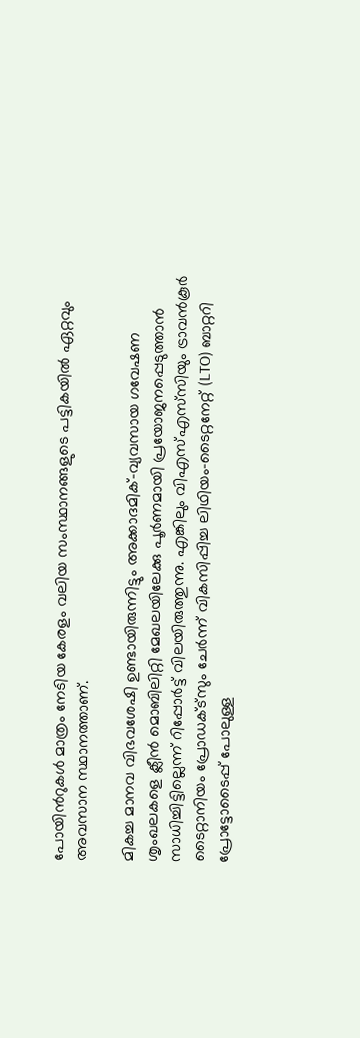പോയിന്‍റുകൾ മാത്രം നേടിയ കേരളം വലിയ സംസ്ഥാനങ്ങളുടെ പട്ടികയിൽ ഏറ്റവും അവസാന സ്ഥാനത്താണ്.

മികച്ച മാനവ വിഭവശേഷി ഉണ്ടായിരുന്നിട്ടും അക്കാദമിക്-വ്യവസായ ഗവേഷണ ശൃംഖലകളെ ക്ലീൻ മൊബിലിറ്റി മേഖലയിലേക്കു പൂർണമായി പ്രയോജനപ്പെടുത്താൻ സാധിച്ചിട്ടില്ലെന്ന് റിപ്പോർട്ട് വിലയിരുത്തുന്നു. എങ്കിലും വിഎസ്എസ്‌സിയും ട്രാവൻകൂർ ടൈറ്റാനിയം പ്രോഡക്‌ട്‌സും ചേർന്ന് വികസിപ്പിച്ച ലിഥിയം-ടൈറ്റനേറ്റ് (LTO) ബാറ്ററി പ്രോട്ടോടൈപ്പ് പോലുള്ള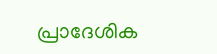പ്രാദേശിക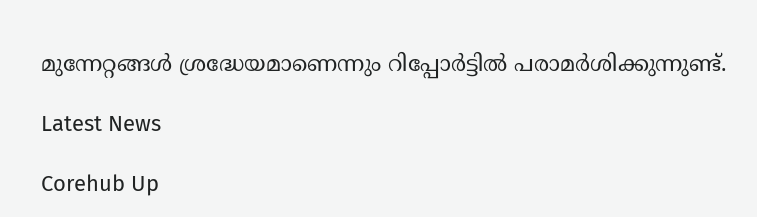മുന്നേറ്റങ്ങൾ ശ്രദ്ധേയമാണെന്നും റിപ്പോർട്ടിൽ പരാമർശിക്കുന്നുണ്ട്.

Latest News

Corehub Up